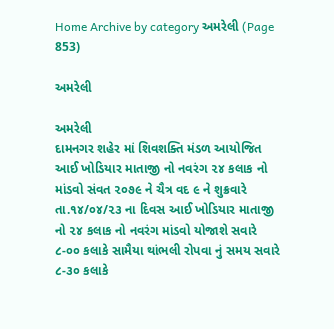Home Archive by category અમરેલી (Page 853)

અમરેલી

અમરેલી
દામનગર શહેર માં શિવશક્તિ મંડળ આયોજિત આઈ ખોડિયાર માતાજી નો નવરંગ ૨૪ કલાક નો માંડવો સંવત ૨૦૭૯ ને ચૈત્ર વદ ૯ ને શુક્રવારે તા.૧૪/૦૪/૨૩ ના દિવસ આઈ ખોડિયાર માતાજી નો ૨૪ કલાક નો નવરંગ માંડવો યોજાશે સવારે ૮-૦૦ કલાકે સામૈયા થાંભલી રોપવા નું સમય સવારે ૮-૩૦ કલાકે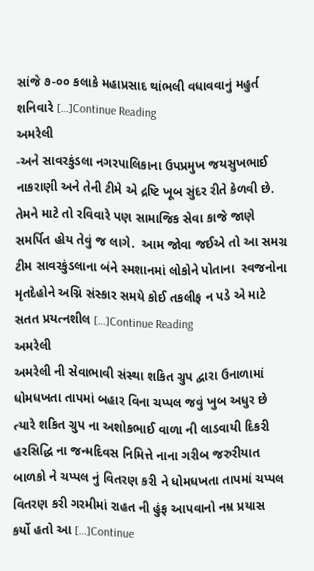સાંજે ૭-૦૦ કલાકે મહાપ્રસાદ થાંભલી વધાવવાનું મહુર્ત શનિવારે […]Continue Reading
અમરેલી
-અને સાવરકુંડલા નગરપાલિકાના ઉપપ્રમુખ જયસુખભાઈ નાકરાણી અને તેની ટીમે એ દ્રષ્ટિ ખૂબ સુંદર રીતે કેળવી છે. તેમને માટે તો રવિવારે પણ સામાજિક સેવા કાજે જાણે સમર્પિત હોય તેવું જ લાગે.  આમ જોવા જઈએ તો આ સમગ્ર ટીમ સાવરકુંડલાના બંને સ્મશાનમાં લોકોને પોતાના  સ્વજનોના મૃતદેહોને અગ્નિ સંસ્કાર સમયે કોઈ તકલીફ ન પડે એ માટે સતત પ્રયત્નશીલ […]Continue Reading
અમરેલી
અમરેલી ની સેવાભાવી સંસ્થા શકિત ગ્રુપ દ્વારા ઉનાળામાં ધોમધખતા તાપમાં બહાર વિના ચપ્પલ જવું ખુબ અધુર છે ત્યારે શકિત ગ્રુપ ના અશોકભાઈ વાળા ની લાડવાયી દિકરી હરસિદ્ધિ ના જન્મદિવસ નિમિત્તે નાના ગરીબ જરુરીયાત બાળકો ને ચપ્પલ નું વિતરણ કરી ને ધોમધખતા તાપમાં ચપ્પલ વિતરણ કરી ગરમીમાં રાહત ની હુંફ આપવાનો નમ્ર પ્રયાસ કર્યો હતો આ […]Continue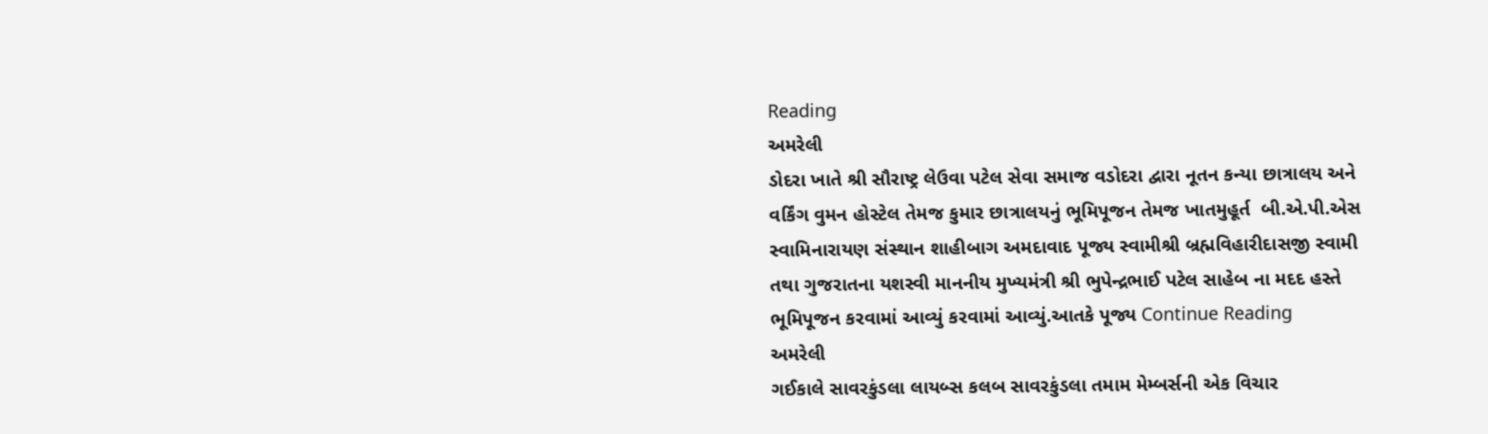Reading
અમરેલી
ડોદરા ખાતે શ્રી સૌરાષ્ટ્ર લેઉવા પટેલ સેવા સમાજ વડોદરા દ્વારા નૂતન કન્યા છાત્રાલય અને વર્કિંગ વુમન હોસ્ટેલ તેમજ કુમાર છાત્રાલયનું ભૂમિપૂજન તેમજ ખાતમુહૂર્ત  બી.એ.પી.એસ સ્વામિનારાયણ સંસ્થાન શાહીબાગ અમદાવાદ પૂજ્ય સ્વામીશ્રી બ્રહ્મવિહારીદાસજી સ્વામી તથા ગુજરાતના યશસ્વી માનનીય મુખ્યમંત્રી શ્રી ભુપેન્દ્રભાઈ પટેલ સાહેબ ના મદદ હસ્તે ભૂમિપૂજન કરવામાં આવ્યું કરવામાં આવ્યું.આતકે પૂજ્ય Continue Reading
અમરેલી
ગઈકાલે સાવરકુંડલા લાયબ્સ કલબ સાવરકુંડલા તમામ મેમ્બર્સની એક વિચાર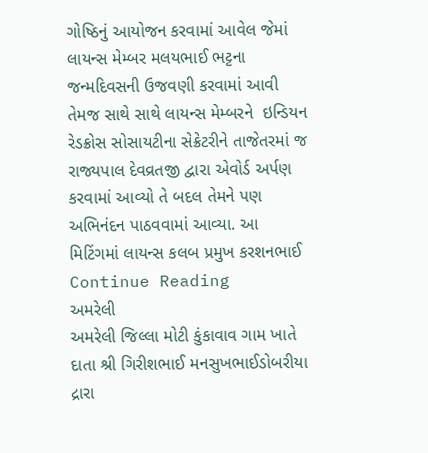ગોષ્ઠિનું આયોજન કરવામાં આવેલ જેમાં લાયન્સ મેમ્બર મલયભાઈ ભટ્ટના જન્મદિવસની ઉજવણી કરવામાં આવી તેમજ સાથે સાથે લાયન્સ મેમ્બરને  ઇન્ડિયન રેડક્રોસ સોસાયટીના સેક્રેટરીને તાજેતરમાં જ રાજ્યપાલ દેવવ્રતજી દ્વારા એવોર્ડ અર્પણ કરવામાં આવ્યો તે બદલ તેમને પણ અભિનંદન પાઠવવામાં આવ્યા. આ મિટિંગમાં લાયન્સ કલબ પ્રમુખ કરશનભાઈ Continue Reading
અમરેલી
અમરેલી જિલ્લા મોટી કુંકાવાવ ગામ ખાતે દાતા શ્રી ગિરીશભાઈ મનસુખભાઈડોબરીયા દ્રારા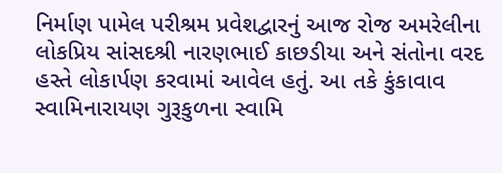નિર્માણ પામેલ પરીશ્રમ પ્રવેશદ્વારનું આજ રોજ અમરેલીના લોકપ્રિય સાંસદશ્રી નારણભાઈ કાછડીયા અને સંતોના વરદ હસ્તે લોકાર્પણ કરવામાં આવેલ હતું. આ તકે કુંકાવાવ સ્વામિનારાયણ ગુરૂકુળના સ્વામિ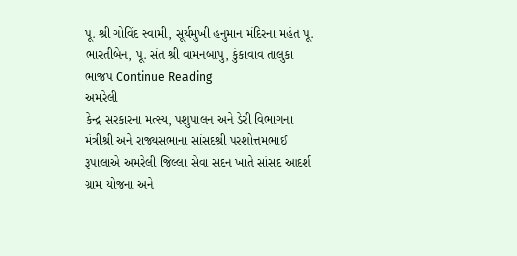પૂ. શ્રી ગોવિંદ સ્વામી, સૂર્યમુખી હનુમાન મંદિરના મહંત પૂ. ભારતીબેન, પૂ. સંત શ્રી વામનબાપુ, કુંકાવાવ તાલુકા ભાજપ Continue Reading
અમરેલી
કેન્દ્ર સરકારના મત્સ્ય, પશુપાલન અને ડેરી વિભાગના મંત્રીશ્રી અને રાજ્યસભાના સાંસદશ્રી પરશોત્તમભાઈ રૂપાલાએ અમરેલી જિલ્લા સેવા સદન ખાતે સાંસદ આદર્શ ગ્રામ યોજના અને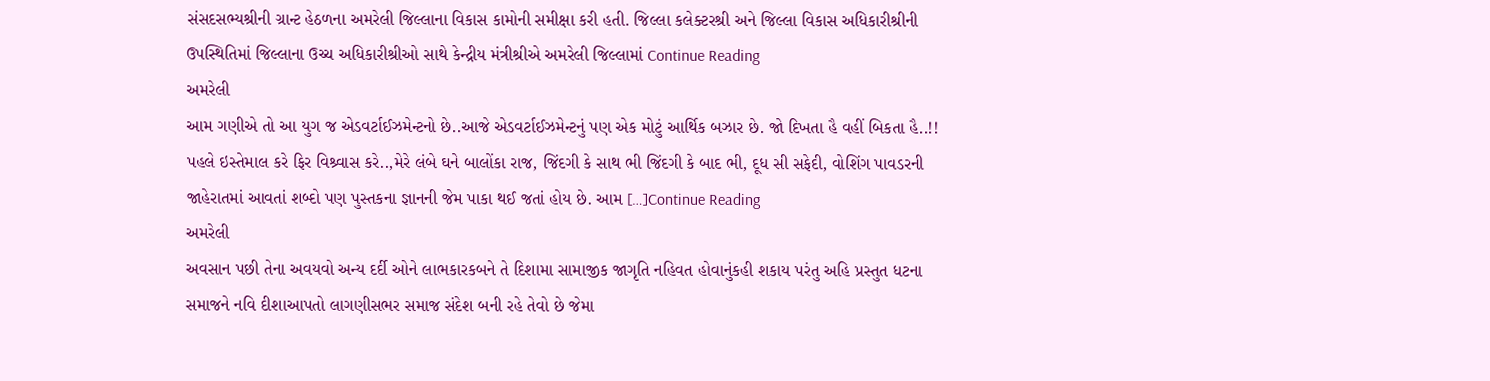સંસદસભ્યશ્રીની ગ્રાન્ટ હેઠળના અમરેલી જિલ્લાના વિકાસ કામોની સમીક્ષા કરી હતી. જિલ્લા કલેક્ટરશ્રી અને જિલ્લા વિકાસ અધિકારીશ્રીની ઉપસ્થિતિમાં જિલ્લાના ઉચ્ચ અધિકારીશ્રીઓ સાથે કેન્દ્રીય મંત્રીશ્રીએ અમરેલી જિલ્લામાં Continue Reading
અમરેલી
આમ ગણીએ તો આ યુગ જ એડવર્ટાઈઝમેન્ટનો છે..આજે એડવર્ટાઈઝમેન્ટનું પણ એક મોટું આર્થિક બઝાર છે. જો દિખતા હૈ વહીં બિકતા હૈ..!! પહલે ઇસ્તેમાલ કરે ફિર વિશ્ર્વાસ કરે..,મેરે લંબે ઘને બાલોંકા રાજ, જિંદગી કે સાથ ભી જિંદગી કે બાદ ભી, દૂધ સી સફેદી, વોશિંગ પાવડરની જાહેરાતમાં આવતાં શબ્દો પણ પુસ્તકના જ્ઞાનની જેમ પાકા થઈ જતાં હોય છે. આમ […]Continue Reading
અમરેલી
અવસાન પછી તેના અવયવો અન્ય દર્દી ઓને લાભકારકબને તે દિશામા સામાજીક જાગૃતિ નહિવત હોવાનુંકહી શકાય પરંતુ અહિ પ્રસ્તુત ધટના સમાજને નવિ દીશાઆપતો લાગણીસભર સમાજ સંદેશ બની રહે તેવો છે જેમા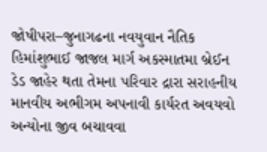જોષીપરા–જુનાગઢના નવયુવાન નૈતિક હિમાંશુભાઈ જાજલ માર્ગ અકસ્માતમા બ્રેઈન ડેડ જાહેર થતા તેમના પરિવાર દ્રારા સરાહનીય માનવીય અભીગમ અપનાવી કાર્યરત અવયવો અન્યોના જીવ બચાવવા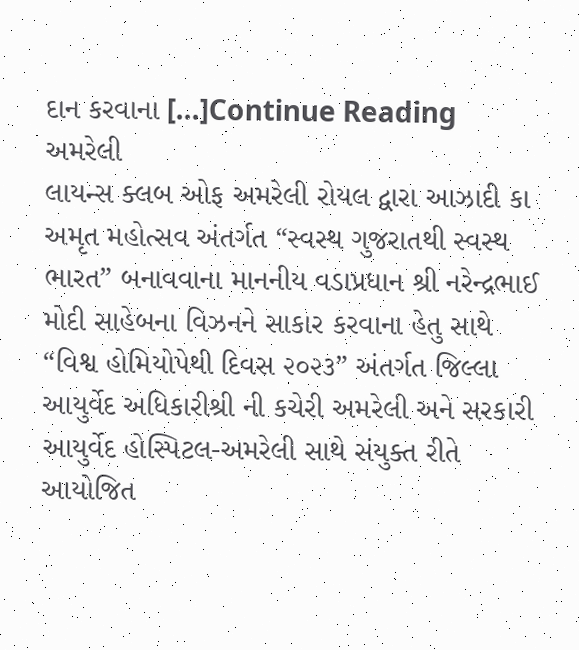દાન કરવાના […]Continue Reading
અમરેલી
લાયન્સ ક્લબ ઓફ અમરેલી રોયલ દ્વારા આઝાદી કા અમૃત મહોત્સવ અંતર્ગત “સ્વસ્થ ગુજરાતથી સ્વસ્થ ભારત” બનાવવાના માનનીય વડાપ્રધાન શ્રી નરેન્દ્રભાઈ મોદી સાહેબના વિઝનને સાકાર કરવાના હેતુ સાથે  “વિશ્વ હોમિયોપેથી દિવસ ૨૦૨૩” અંતર્ગત જિલ્લા આયુર્વેદ અધિકારીશ્રી ની કચેરી અમરેલી અને સરકારી આયુર્વેદ હોસ્પિટલ-અમરેલી સાથે સંયુક્ત રીતે  આયોજિત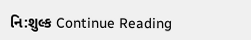નિ:શુલ્ક Continue Reading